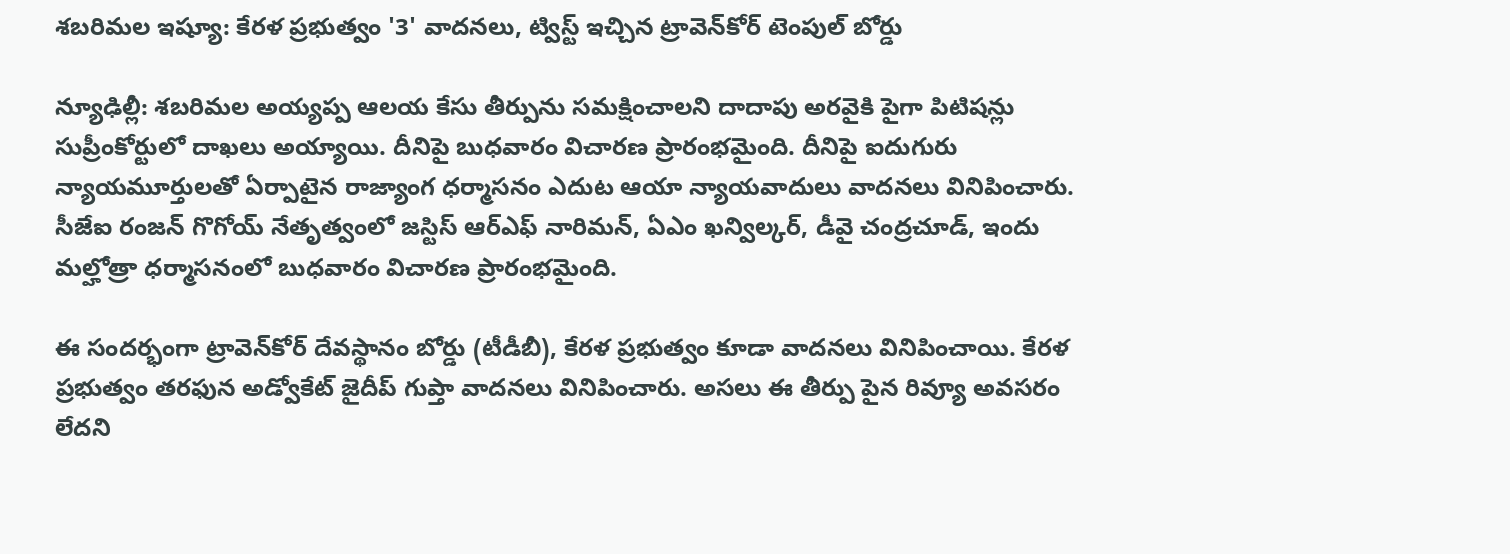శబరిమల ఇష్యూ: కేరళ ప్రభుత్వం '3' వాదనలు, ట్విస్ట్ ఇచ్చిన ట్రావెన్‌కోర్ టెంపుల్ బోర్డు

న్యూఢిల్లీ: శబరిమల అయ్యప్ప ఆలయ కేసు తీర్పును సమక్షించాలని దాదాపు అరవైకి పైగా పిటిషన్లు సుప్రీంకోర్టులో దాఖలు అయ్యాయి. దీనిపై బుధవారం విచారణ ప్రారంభమైంది. దీనిపై ఐదుగురు న్యాయమూర్తులతో ఏర్పాటైన రాజ్యాంగ ధర్మాసనం ఎదుట ఆయా న్యాయవాదులు వాదనలు వినిపించారు. సీజేఐ రంజన్‌ గొగోయ్‌ నేతృత్వంలో జస్టిస్‌ ఆర్‌ఎఫ్ నారిమన్‌, ఏఎం ఖన్విల్కర్‌, డీవై చంద్రచూడ్‌, ఇందు మల్హోత్రా ధర్మాసనంలో బుధవారం విచారణ ప్రారంభమైంది.

ఈ సందర్భంగా ట్రావెన్‌కోర్ దేవస్థానం బోర్డు (టీడీబీ), కేరళ ప్రభుత్వం కూడా వాదనలు వినిపించాయి. కేరళ ప్రభుత్వం తరఫున అడ్వోకేట్ జైదీప్ గుప్తా వాదనలు వినిపించారు. అసలు ఈ తీర్పు పైన రివ్యూ అవసరం లేదని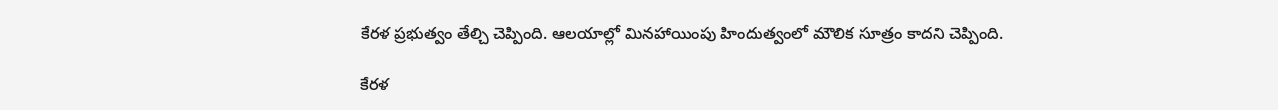కేరళ ప్రభుత్వం తేల్చి చెప్పింది. ఆలయాల్లో మినహాయింపు హిందుత్వంలో మౌలిక సూత్రం కాదని చెప్పింది.

కేరళ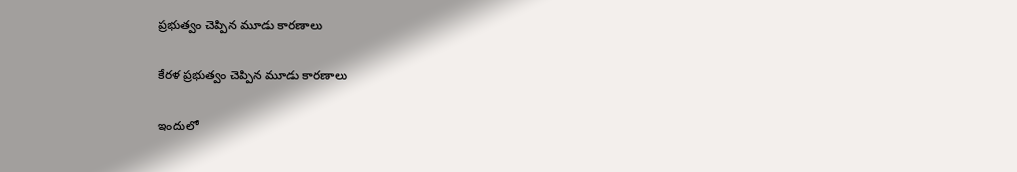ప్రభుత్వం చెప్పిన మూడు కారణాలు

కేరళ ప్రభుత్వం చెప్పిన మూడు కారణాలు

ఇందులో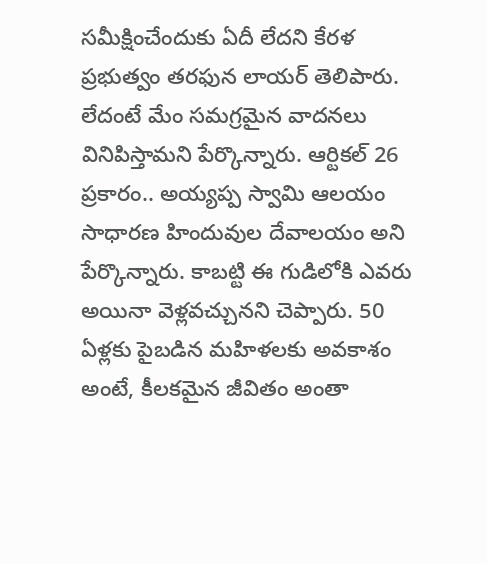సమీక్షించేందుకు ఏదీ లేదని కేరళ ప్రభుత్వం తరఫున లాయర్ తెలిపారు. లేదంటే మేం సమగ్రమైన వాదనలు వినిపిస్తామని పేర్కొన్నారు. ఆర్టికల్ 26 ప్రకారం.. అయ్యప్ప స్వామి ఆలయం సాధారణ హిందువుల దేవాలయం అని పేర్కొన్నారు. కాబట్టి ఈ గుడిలోకి ఎవరు అయినా వెళ్లవచ్చునని చెప్పారు. 50 ఏళ్లకు పైబడిన మహిళలకు అవకాశం అంటే, కీలకమైన జీవితం అంతా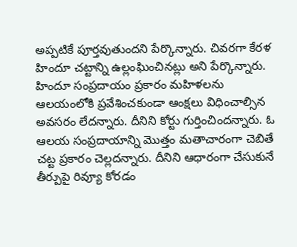అప్పటికే పూర్తవుతుందని పేర్కొన్నారు. చివరగా కేరళ హిందూ చట్టాన్ని ఉల్లంఘించినట్లు అని పేర్కొన్నారు. హిందూ సంప్రదాయం ప్రకారం మహిళలను ఆలయంలోకి ప్రవేశించకుండా ఆంక్షలు విధించాల్సిన అవసరం లేదన్నారు. దీనిని కోర్టు గుర్తించిందన్నారు. ఓ ఆలయ సంప్రదాయాన్ని మొత్తం మతాచారంగా చెబితే చట్ట ప్రకారం చెల్లదన్నారు. దీనిని ఆధారంగా చేసుకునే తీర్పుపై రివ్యూ కోరడం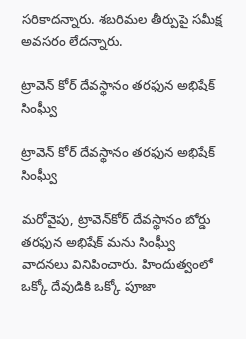సరికాదన్నారు. శబరిమల తీర్పుపై సమీక్ష అవసరం లేదన్నారు.

ట్రావెన్ కోర్ దేవస్థానం తరఫున అభిషేక్ సింఘ్వీ

ట్రావెన్ కోర్ దేవస్థానం తరఫున అభిషేక్ సింఘ్వీ

మరోవైపు, ట్రావెన్‌కోర్ దేవస్థానం బోర్డు తరఫున అభిషేక్ మను సింఘ్వీ వాదనలు వినిపించారు. హిందుత్వంలో ఒక్కో దేవుడికి ఒక్కో పూజా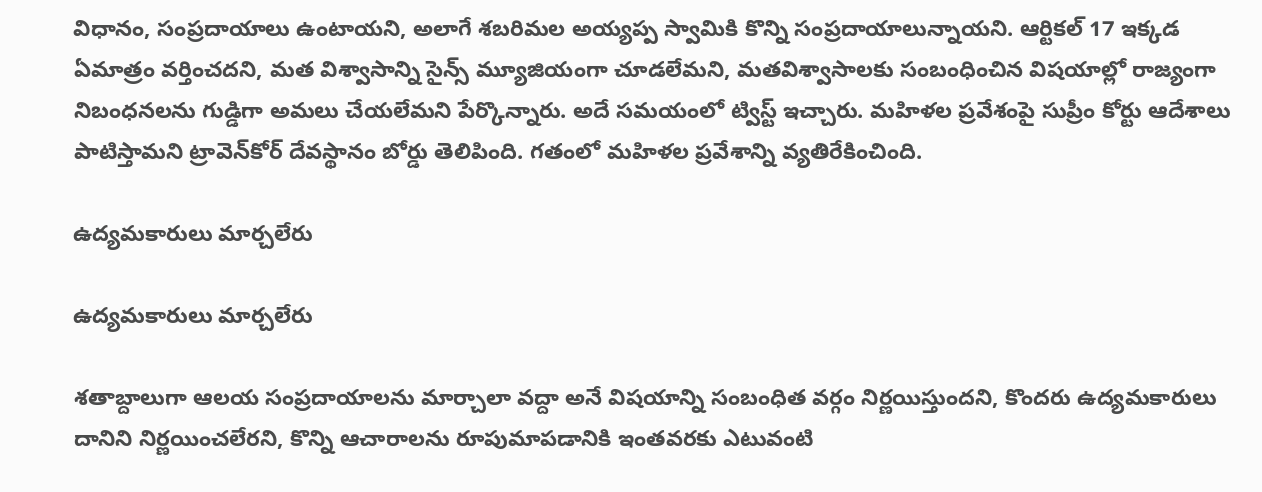విధానం, సంప్రదాయాలు ఉంటాయని, అలాగే శబరిమల అయ్యప్ప స్వామికి కొన్ని సంప్రదాయాలున్నాయని. ఆర్టికల్ 17 ఇక్కడ ఏమాత్రం వర్తించదని, మత విశ్వాసాన్ని సైన్స్ మ్యూజియంగా చూడలేమని, మతవిశ్వాసాలకు సంబంధించిన విషయాల్లో రాజ్యంగా నిబంధనలను గుడ్డిగా అమలు చేయలేమని పేర్కొన్నారు. అదే సమయంలో ట్విస్ట్ ఇచ్చారు. మహిళల ప్రవేశంపై సుప్రీం కోర్టు ఆదేశాలు పాటిస్తామని ట్రావెన్‌కోర్ దేవస్థానం బోర్డు తెలిపింది. గతంలో మహిళల ప్రవేశాన్ని వ్యతిరేకించింది.

ఉద్యమకారులు మార్చలేరు

ఉద్యమకారులు మార్చలేరు

శతాబ్దాలుగా ఆలయ సంప్రదాయాలను మార్చాలా వద్దా అనే విషయాన్ని సంబంధిత వర్గం నిర్ణయిస్తుందని, కొందరు ఉద్యమకారులు దానిని నిర్ణయించలేరని, కొన్ని ఆచారాలను రూపుమాపడానికి ఇంతవరకు ఎటువంటి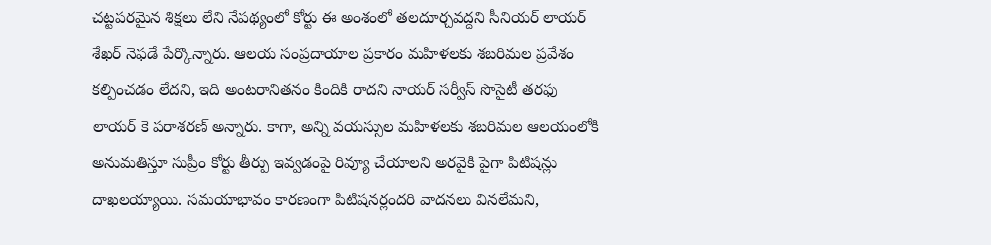చట్టపరమైన శిక్షలు లేని నేపథ్యంలో కోర్టు ఈ అంశంలో తలదూర్చవద్దని సీనియర్ లాయర్ శేఖర్ నెఫడే పేర్కొన్నారు. ఆలయ సంప్రదాయాల ప్రకారం మహిళలకు శబరిమల ప్రవేశం కల్పించడం లేదని, ఇది అంటరానితనం కిందికి రాదని నాయర్ సర్వీస్‌ సొసైటీ తరఫు లాయర్ కె పరాశరణ్‌ అన్నారు. కాగా, అన్ని వయస్సుల మహిళలకు శబరిమల ఆలయంలోకి అనుమతిస్తూ సుప్రీం కోర్టు తీర్పు ఇవ్వడంపై రివ్యూ చేయాలని అరవైకి పైగా పిటిషన్లు దాఖలయ్యాయి. సమయాభావం కారణంగా పిటిషనర్లందరి వాదనలు వినలేమని,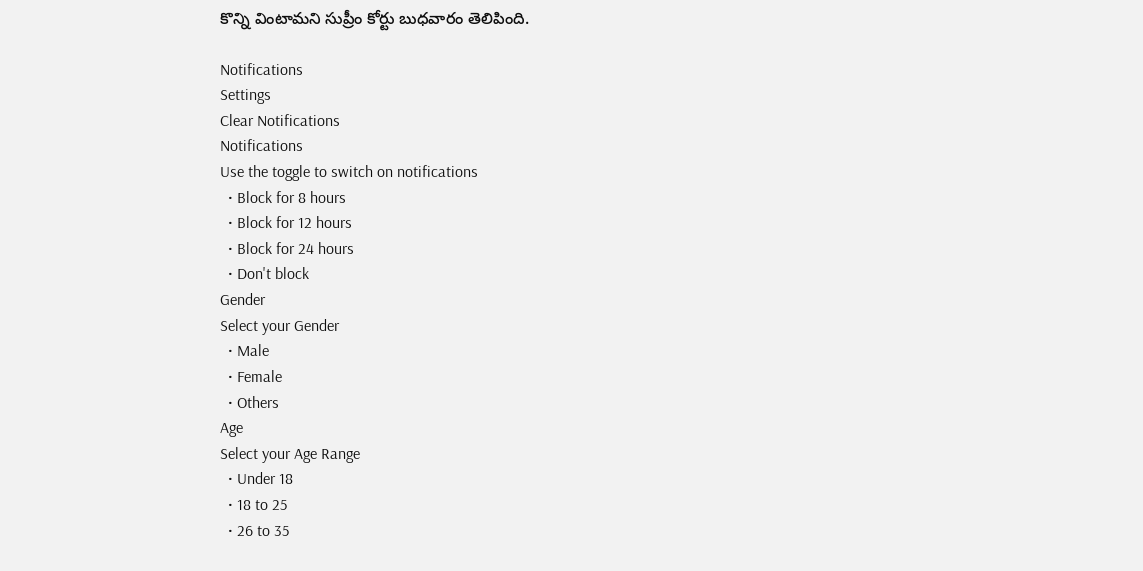కొన్ని వింటామని సుప్రీం కోర్టు బుధవారం తెలిపింది.

Notifications
Settings
Clear Notifications
Notifications
Use the toggle to switch on notifications
  • Block for 8 hours
  • Block for 12 hours
  • Block for 24 hours
  • Don't block
Gender
Select your Gender
  • Male
  • Female
  • Others
Age
Select your Age Range
  • Under 18
  • 18 to 25
  • 26 to 35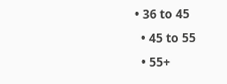• 36 to 45
  • 45 to 55
  • 55+